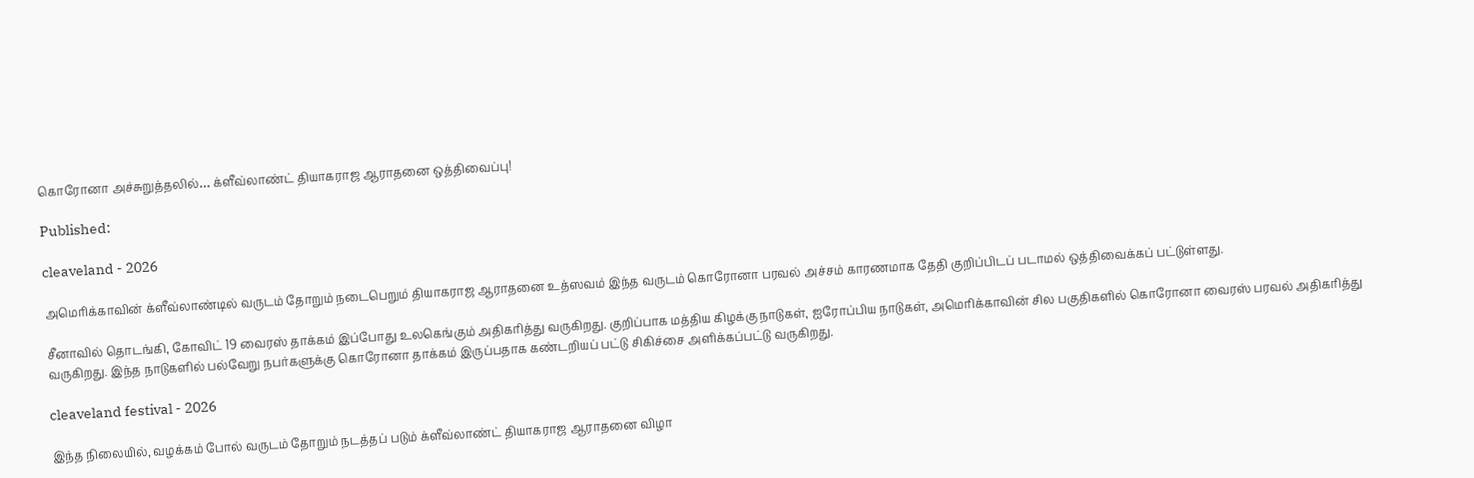கொரோனா அச்சுறுத்தலில்… க்ளீவ்லாண்ட் தியாகராஜ ஆராதனை ஒத்திவைப்பு!

Published:

cleaveland - 2026

அமெரிக்காவின் க்ளீவ்லாண்டில் வருடம் தோறும் நடைபெறும் தியாகராஜ ஆராதனை உத்ஸவம் இந்த வருடம் கொரோனா பரவல் அச்சம் காரணமாக தேதி குறிப்பிடப் படாமல் ஒத்திவைக்கப் பட்டுள்ளது.

சீனாவில் தொடங்கி, கோவிட் 19 வைரஸ் தாக்கம் இப்போது உலகெங்கும் அதிகரித்து வருகிறது. குறிப்பாக மத்திய கிழக்கு நாடுகள், ஐரோப்பிய நாடுகள், அமெரிக்காவின் சில பகுதிகளில் கொரோனா வைரஸ் பரவல் அதிகரித்து வருகிறது. இந்த நாடுகளில் பல்வேறு நபர்களுக்கு கொரோனா தாக்கம் இருப்பதாக கண்டறியப் பட்டு சிகிச்சை அளிக்கப்பட்டு வருகிறது.

cleaveland festival - 2026

இந்த நிலையில், வழக்கம் போல் வருடம் தோறும் நடத்தப் படும் க்ளீவ்லாண்ட் தியாகராஜ ஆராதனை விழா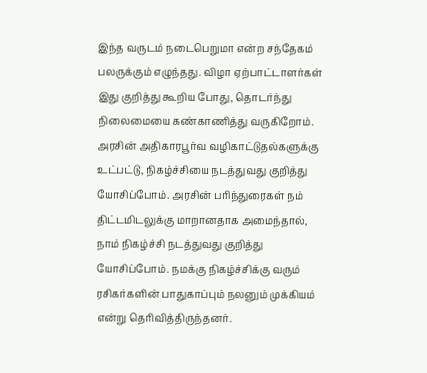இந்த வருடம் நடைபெறுமா என்ற சந்தேகம் பலருக்கும் எழுந்தது. விழா ஏற்பாட்டாளர்கள் இது குறித்து கூறிய போது, தொடர்ந்து நிலைமையை கண்காணித்து வருகிறோம். அரசின் அதிகாரபூர்வ வழிகாட்டுதல்களுக்கு உட்பட்டு, நிகழ்ச்சியை நடத்துவது குறித்து யோசிப்போம். அரசின் பரிந்துரைகள் நம் திட்டமிடலுக்கு மாறானதாக அமைந்தால், நாம் நிகழ்ச்சி நடத்துவது குறித்து யோசிப்போம். நமக்கு நிகழ்ச்சிக்கு வரும் ரசிகர்களின் பாதுகாப்பும் நலனும் முக்கியம் என்று தெரிவித்திருந்தனர்.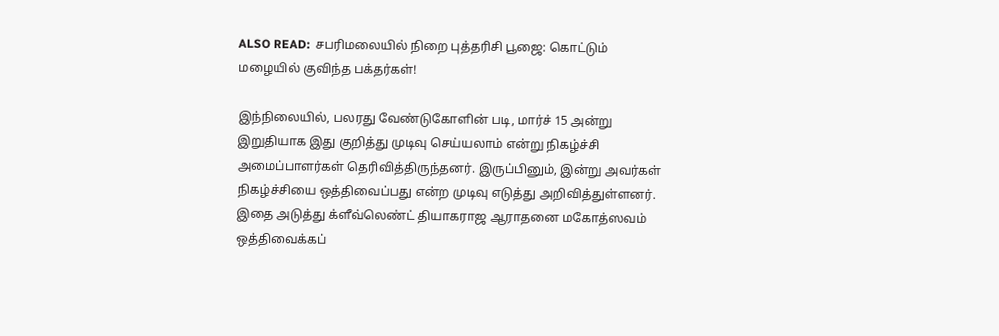ALSO READ:  சபரிமலையில் நிறை புத்தரிசி பூஜை: கொட்டும் மழையில் குவிந்த பக்தர்கள்!

இந்நிலையில், பலரது வேண்டுகோளின் படி, மார்ச் 15 அன்று இறுதியாக இது குறித்து முடிவு செய்யலாம் என்று நிகழ்ச்சி அமைப்பாளர்கள் தெரிவித்திருந்தனர். இருப்பினும், இன்று அவர்கள் நிகழ்ச்சியை ஒத்திவைப்பது என்ற முடிவு எடுத்து அறிவித்துள்ளனர். இதை அடுத்து க்ளீவ்லெண்ட் தியாகராஜ ஆராதனை மகோத்ஸவம் ஒத்திவைக்கப்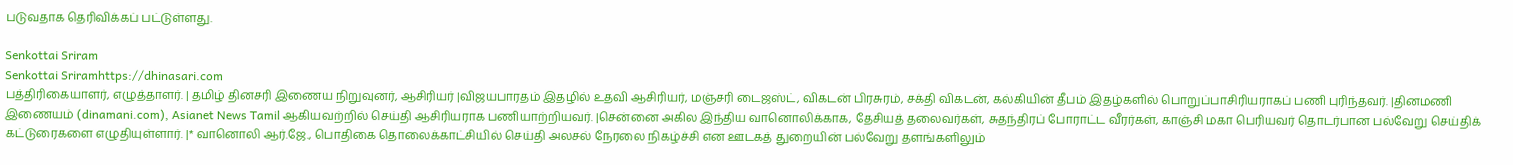படுவதாக தெரிவிக்கப் பட்டுள்ளது.

Senkottai Sriram
Senkottai Sriramhttps://dhinasari.com
பத்திரிகையாளர், எழுத்தாளர். | தமிழ் தினசரி இணைய நிறுவுனர், ஆசிரியர் |விஜயபாரதம் இதழில் உதவி ஆசிரியர், மஞ்சரி டைஜஸ்ட், விகடன் பிரசுரம், சக்தி விகடன், கல்கியின் தீபம் இதழ்களில் பொறுப்பாசிரியராகப் பணி புரிந்தவர். |தினமணி இணையம் (dinamani.com), Asianet News Tamil ஆகியவற்றில் செய்தி ஆசிரியராக பணியாற்றியவர். |சென்னை அகில இந்திய வானொலிக்காக, தேசியத் தலைவர்கள், சுதந்திரப் போராட்ட வீரர்கள், காஞ்சி மகா பெரியவர் தொடர்பான பல்வேறு செய்திக் கட்டுரைகளை எழுதியுள்ளார். |* வானொலி ஆர்.ஜே., பொதிகை தொலைக்காட்சியில் செய்தி அலசல் நேரலை நிகழ்ச்சி என ஊடகத் துறையின் பல்வேறு தளங்களிலும்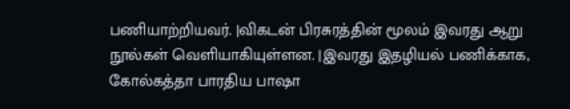பணியாற்றியவர். |விகடன் பிரசுரத்தின் மூலம் இவரது ஆறு நூல்கள் வெளியாகியுள்ளன. |இவரது இதழியல் பணிக்காக, கோல்கத்தா பாரதிய பாஷா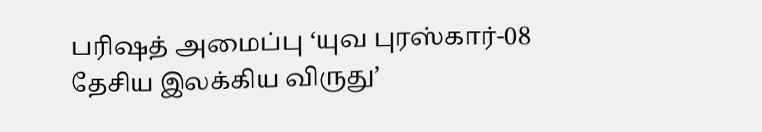பரிஷத் அமைப்பு ‘யுவ புரஸ்கார்-08 தேசிய இலக்கிய விருது’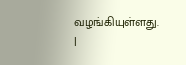வழங்கியுள்ளது. |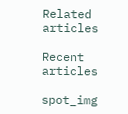Related articles

Recent articles

spot_img